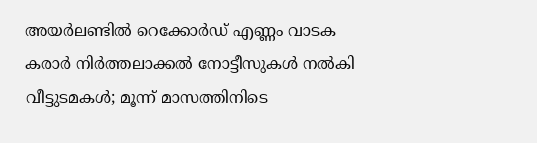അയർലണ്ടിൽ റെക്കോർഡ് എണ്ണം വാടക കരാർ നിർത്തലാക്കൽ നോട്ടീസുകൾ നൽകി വീട്ടുടമകൾ; മൂന്ന് മാസത്തിനിടെ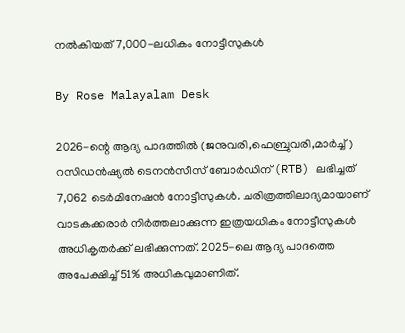നൽകിയത് 7,000-ലധികം നോട്ടീസുകൾ

By Rose Malayalam Desk

2026-ന്റെ ആദ്യ പാദത്തില്‍ (ജനുവരി,ഫെബ്രുവരി,മാര്‍ച്ച്) റസിഡന്‍ഷ്യല്‍ ടെനന്‍സീസ് ബോര്‍ഡിന് (RTB) ലഭിച്ചത് 7,062 ടെര്‍മിനേഷന്‍ നോട്ടീസുകള്‍. ചരിത്രത്തിലാദ്യമായാണ് വാടകക്കരാര്‍ നിര്‍ത്തലാക്കുന്ന ഇത്രയധികം നോട്ടീസുകള്‍ അധികൃതര്‍ക്ക് ലഭിക്കുന്നത്. 2025-ലെ ആദ്യ പാദത്തെ അപേക്ഷിച്ച് 51% അധികവുമാണിത്.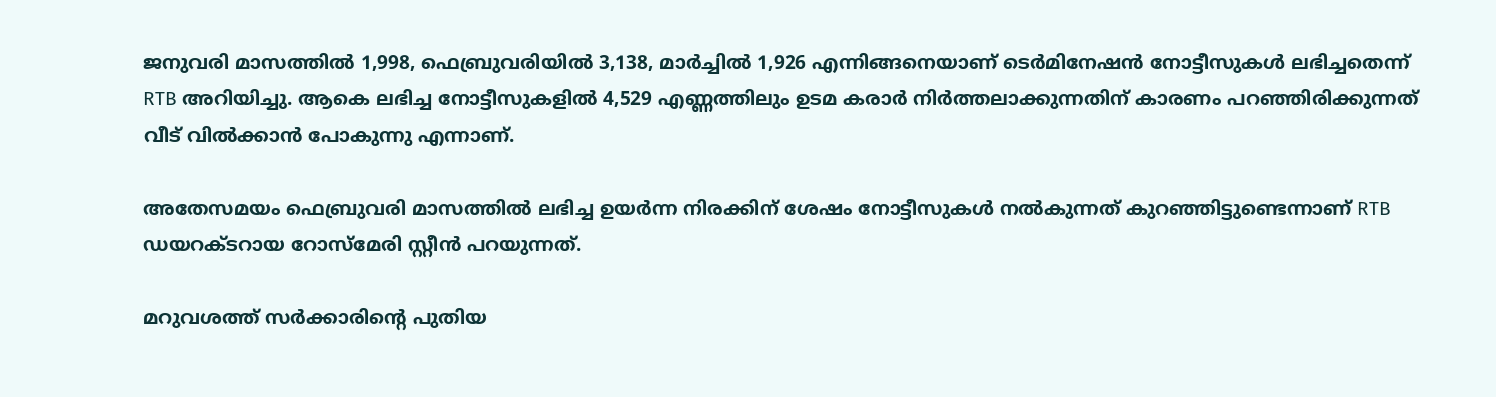ജനുവരി മാസത്തില്‍ 1,998, ഫെബ്രുവരിയില്‍ 3,138, മാര്‍ച്ചില്‍ 1,926 എന്നിങ്ങനെയാണ് ടെര്‍മിനേഷന്‍ നോട്ടീസുകള്‍ ലഭിച്ചതെന്ന് RTB അറിയിച്ചു. ആകെ ലഭിച്ച നോട്ടീസുകളില്‍ 4,529 എണ്ണത്തിലും ഉടമ കരാര്‍ നിര്‍ത്തലാക്കുന്നതിന് കാരണം പറഞ്ഞിരിക്കുന്നത് വീട് വില്‍ക്കാന്‍ പോകുന്നു എന്നാണ്.

അതേസമയം ഫെബ്രുവരി മാസത്തില്‍ ലഭിച്ച ഉയര്‍ന്ന നിരക്കിന് ശേഷം നോട്ടീസുകള്‍ നല്‍കുന്നത് കുറഞ്ഞിട്ടുണ്ടെന്നാണ് RTB ഡയറക്ടറായ റോസ്‌മേരി സ്റ്റീന്‍ പറയുന്നത്.

മറുവശത്ത് സര്‍ക്കാരിന്റെ പുതിയ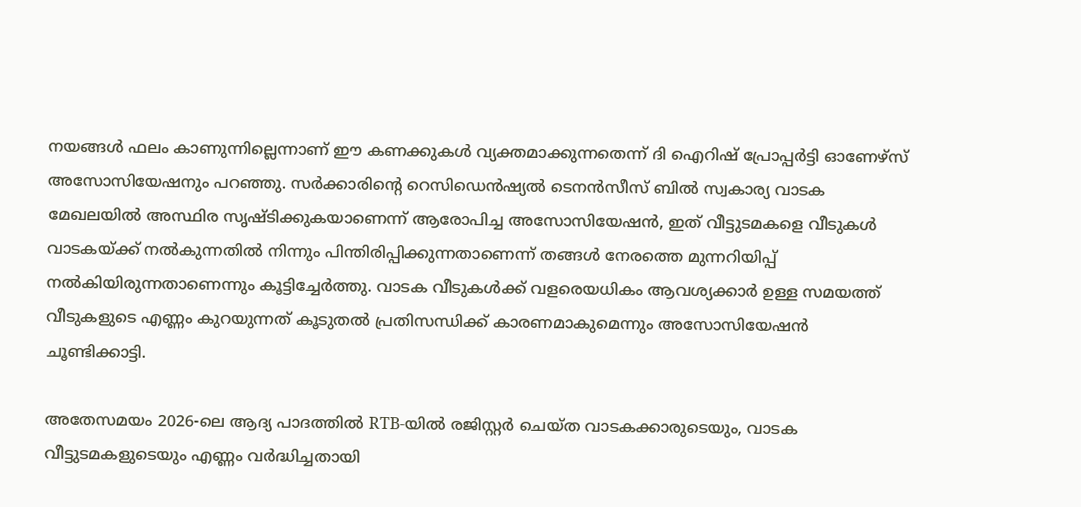നയങ്ങള്‍ ഫലം കാണുന്നില്ലെന്നാണ് ഈ കണക്കുകള്‍ വ്യക്തമാക്കുന്നതെന്ന് ദി ഐറിഷ് പ്രോപ്പര്‍ട്ടി ഓണേഴ്‌സ് അസോസിയേഷനും പറഞ്ഞു. സര്‍ക്കാരിന്റെ റെസിഡെന്‍ഷ്യല്‍ ടെനന്‍സീസ് ബില്‍ സ്വകാര്യ വാടക മേഖലയില്‍ അസ്ഥിര സൃഷ്ടിക്കുകയാണെന്ന് ആരോപിച്ച അസോസിയേഷന്‍, ഇത് വീട്ടുടമകളെ വീടുകള്‍ വാടകയ്ക്ക് നല്‍കുന്നതില്‍ നിന്നും പിന്തിരിപ്പിക്കുന്നതാണെന്ന് തങ്ങള്‍ നേരത്തെ മുന്നറിയിപ്പ് നല്‍കിയിരുന്നതാണെന്നും കൂട്ടിച്ചേര്‍ത്തു. വാടക വീടുകള്‍ക്ക് വളരെയധികം ആവശ്യക്കാര്‍ ഉള്ള സമയത്ത് വീടുകളുടെ എണ്ണം കുറയുന്നത് കൂടുതല്‍ പ്രതിസന്ധിക്ക് കാരണമാകുമെന്നും അസോസിയേഷന്‍ ചൂണ്ടിക്കാട്ടി.

അതേസമയം 2026-ലെ ആദ്യ പാദത്തില്‍ RTB-യില്‍ രജിസ്റ്റര്‍ ചെയ്ത വാടകക്കാരുടെയും, വാടക വീട്ടുടമകളുടെയും എണ്ണം വര്‍ദ്ധിച്ചതായി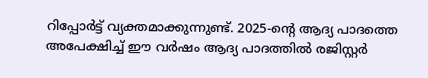റിപ്പോര്‍ട്ട് വ്യക്തമാക്കുന്നുണ്ട്. 2025-ന്റെ ആദ്യ പാദത്തെ അപേക്ഷിച്ച് ഈ വര്‍ഷം ആദ്യ പാദത്തില്‍ രജിസ്റ്റര്‍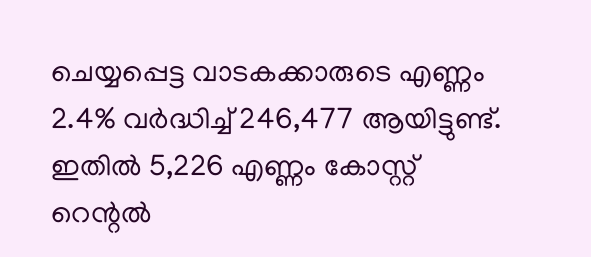ചെയ്യപ്പെട്ട വാടകക്കാരുടെ എണ്ണം 2.4% വര്‍ദ്ധിച്ച് 246,477 ആയിട്ടുണ്ട്. ഇതില്‍ 5,226 എണ്ണം കോസ്റ്റ് റെന്റല്‍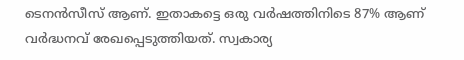ടെനന്‍സീസ് ആണ്. ഇതാകട്ടെ ഒരു വര്‍ഷത്തിനിടെ 87% ആണ് വര്‍ദ്ധനവ് രേഖപ്പെടുത്തിയത്. സ്വകാര്യ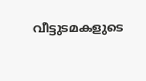വീട്ടുടമകളുടെ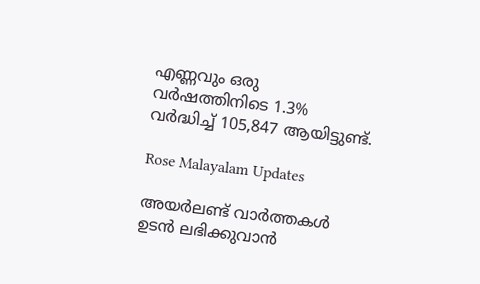എണ്ണവും ഒരു വര്‍ഷത്തിനിടെ 1.3% വര്‍ദ്ധിച്ച് 105,847 ആയിട്ടുണ്ട്.

Rose Malayalam Updates

അയർലണ്ട് വാർത്തകൾ ഉടൻ ലഭിക്കുവാൻ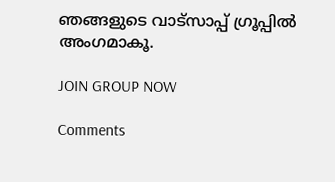ഞങ്ങളുടെ വാട്സാപ്പ് ഗ്രൂപ്പിൽ അംഗമാകൂ.

JOIN GROUP NOW

Comments